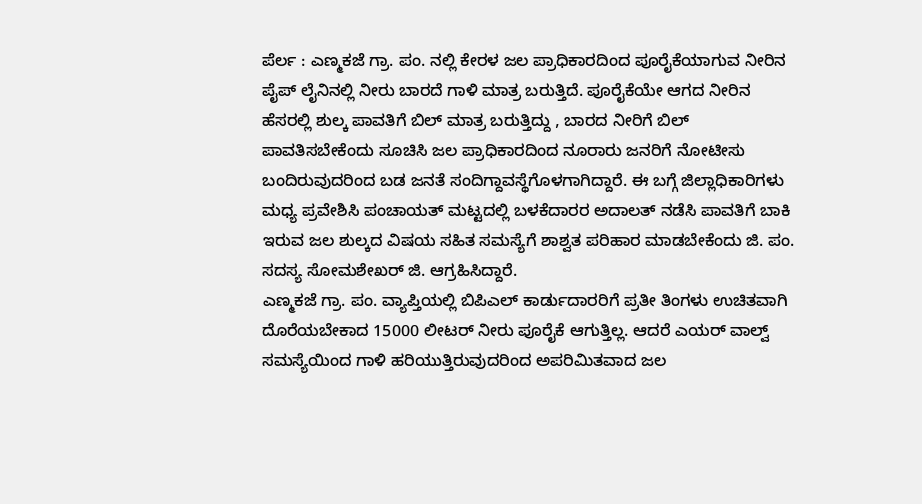ಪೆರ್ಲ : ಎಣ್ಮಕಜೆ ಗ್ರಾ. ಪಂ. ನಲ್ಲಿ ಕೇರಳ ಜಲ ಪ್ರಾಧಿಕಾರದಿಂದ ಪೂರೈಕೆಯಾಗುವ ನೀರಿನ ಪೈಪ್ ಲೈನಿನಲ್ಲಿ ನೀರು ಬಾರದೆ ಗಾಳಿ ಮಾತ್ರ ಬರುತ್ತಿದೆ. ಪೂರೈಕೆಯೇ ಆಗದ ನೀರಿನ ಹೆಸರಲ್ಲಿ ಶುಲ್ಕ ಪಾವತಿಗೆ ಬಿಲ್ ಮಾತ್ರ ಬರುತ್ತಿದ್ದು , ಬಾರದ ನೀರಿಗೆ ಬಿಲ್ ಪಾವತಿಸಬೇಕೆಂದು ಸೂಚಿಸಿ ಜಲ ಪ್ರಾಧಿಕಾರದಿಂದ ನೂರಾರು ಜನರಿಗೆ ನೋಟೀಸು ಬಂದಿರುವುದರಿಂದ ಬಡ ಜನತೆ ಸಂದಿಗ್ದಾವಸ್ಥೆಗೊಳಗಾಗಿದ್ದಾರೆ. ಈ ಬಗ್ಗೆ ಜಿಲ್ಲಾಧಿಕಾರಿಗಳು ಮಧ್ಯ ಪ್ರವೇಶಿಸಿ ಪಂಚಾಯತ್ ಮಟ್ಟದಲ್ಲಿ ಬಳಕೆದಾರರ ಅದಾಲತ್ ನಡೆಸಿ ಪಾವತಿಗೆ ಬಾಕಿ ಇರುವ ಜಲ ಶುಲ್ಕದ ವಿಷಯ ಸಹಿತ ಸಮಸ್ಯೆಗೆ ಶಾಶ್ವತ ಪರಿಹಾರ ಮಾಡಬೇಕೆಂದು ಜಿ. ಪಂ. ಸದಸ್ಯ ಸೋಮಶೇಖರ್ ಜಿ. ಆಗ್ರಹಿಸಿದ್ದಾರೆ.
ಎಣ್ಮಕಜೆ ಗ್ರಾ. ಪಂ. ವ್ಯಾಪ್ತಿಯಲ್ಲಿ ಬಿಪಿಎಲ್ ಕಾರ್ಡುದಾರರಿಗೆ ಪ್ರತೀ ತಿಂಗಳು ಉಚಿತವಾಗಿ ದೊರೆಯಬೇಕಾದ 15000 ಲೀಟರ್ ನೀರು ಪೂರೈಕೆ ಆಗುತ್ತಿಲ್ಲ. ಆದರೆ ಎಯರ್ ವಾಲ್ವ್ ಸಮಸ್ಯೆಯಿಂದ ಗಾಳಿ ಹರಿಯುತ್ತಿರುವುದರಿಂದ ಅಪರಿಮಿತವಾದ ಜಲ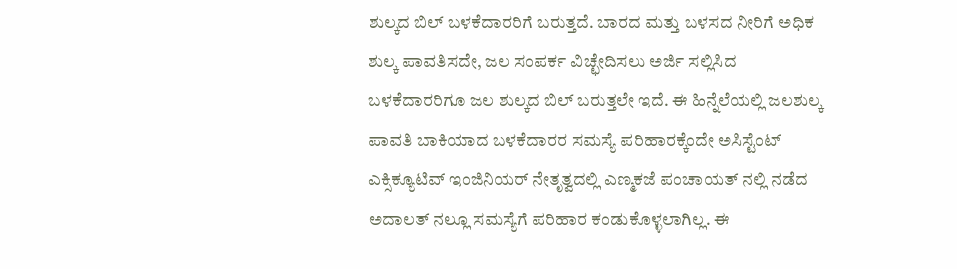ಶುಲ್ಕದ ಬಿಲ್ ಬಳಕೆದಾರರಿಗೆ ಬರುತ್ತದೆ. ಬಾರದ ಮತ್ತು ಬಳಸದ ನೀರಿಗೆ ಅಧಿಕ ಶುಲ್ಕ ಪಾವತಿಸದೇ, ಜಲ ಸಂಪರ್ಕ ವಿಚ್ಛೇದಿಸಲು ಅರ್ಜಿ ಸಲ್ಲಿಸಿದ ಬಳಕೆದಾರರಿಗೂ ಜಲ ಶುಲ್ಕದ ಬಿಲ್ ಬರುತ್ತಲೇ ಇದೆ. ಈ ಹಿನ್ನೆಲೆಯಲ್ಲಿ ಜಲಶುಲ್ಕ ಪಾವತಿ ಬಾಕಿಯಾದ ಬಳಕೆದಾರರ ಸಮಸ್ಯೆ ಪರಿಹಾರಕ್ಕೆಂದೇ ಅಸಿಸ್ಟೆಂಟ್ ಎಕ್ಸಿಕ್ಯೂಟಿವ್ ಇಂಜಿನಿಯರ್ ನೇತೃತ್ವದಲ್ಲಿ ಎಣ್ಮಕಜೆ ಪಂಚಾಯತ್ ನಲ್ಲಿ ನಡೆದ ಅದಾಲತ್ ನಲ್ಲೂ ಸಮಸ್ಯೆಗೆ ಪರಿಹಾರ ಕಂಡುಕೊಳ್ಳಲಾಗಿಲ್ಲ. ಈ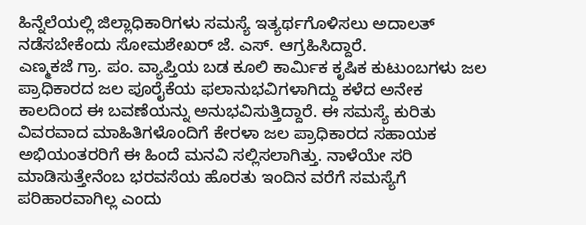ಹಿನ್ನೆಲೆಯಲ್ಲಿ ಜಿಲ್ಲಾಧಿಕಾರಿಗಳು ಸಮಸ್ಯೆ ಇತ್ಯರ್ಥಗೊಳಿಸಲು ಅದಾಲತ್ ನಡೆಸಬೇಕೆಂದು ಸೋಮಶೇಖರ್ ಜೆ. ಎಸ್. ಆಗ್ರಹಿಸಿದ್ದಾರೆ.
ಎಣ್ಮಕಜೆ ಗ್ರಾ. ಪಂ. ವ್ಯಾಪ್ತಿಯ ಬಡ ಕೂಲಿ ಕಾರ್ಮಿಕ ಕೃಷಿಕ ಕುಟುಂಬಗಳು ಜಲ ಪ್ರಾಧಿಕಾರದ ಜಲ ಪೂರೈಕೆಯ ಫಲಾನುಭವಿಗಳಾಗಿದ್ದು ಕಳೆದ ಅನೇಕ ಕಾಲದಿಂದ ಈ ಬವಣೆಯನ್ನು ಅನುಭವಿಸುತ್ತಿದ್ದಾರೆ. ಈ ಸಮಸ್ಯೆ ಕುರಿತು ವಿವರವಾದ ಮಾಹಿತಿಗಳೊಂದಿಗೆ ಕೇರಳಾ ಜಲ ಪ್ರಾಧಿಕಾರದ ಸಹಾಯಕ ಅಭಿಯಂತರರಿಗೆ ಈ ಹಿಂದೆ ಮನವಿ ಸಲ್ಲಿಸಲಾಗಿತ್ತು. ನಾಳೆಯೇ ಸರಿ ಮಾಡಿಸುತ್ತೇನೆಂಬ ಭರವಸೆಯ ಹೊರತು ಇಂದಿನ ವರೆಗೆ ಸಮಸ್ಯೆಗೆ ಪರಿಹಾರವಾಗಿಲ್ಲ ಎಂದು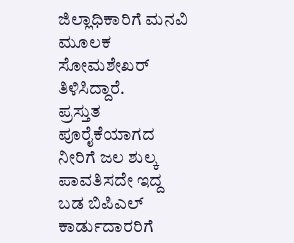ಜಿಲ್ಲಾಧಿಕಾರಿಗೆ ಮನವಿ ಮೂಲಕ ಸೋಮಶೇಖರ್ ತಿಳಿಸಿದ್ದಾರೆ.
ಪ್ರಸ್ತುತ ಪೂರೈಕೆಯಾಗದ ನೀರಿಗೆ ಜಲ ಶುಲ್ಕ ಪಾವತಿಸದೇ ಇದ್ದ ಬಡ ಬಿಪಿಎಲ್ ಕಾರ್ಡುದಾರರಿಗೆ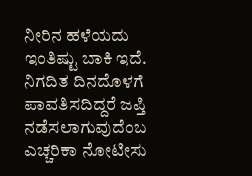ನೀರಿನ ಹಳೆಯದು ಇಂತಿಷ್ಟು ಬಾಕಿ ಇದೆ. ನಿಗದಿತ ದಿನದೊಳಗೆ ಪಾವತಿಸದಿದ್ದರೆ ಜಪ್ತಿ ನಡೆಸಲಾಗುವುದೆಂಬ ಎಚ್ಚರಿಕಾ ನೋಟೀಸು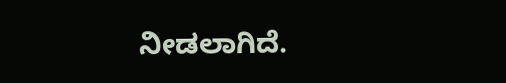ನೀಡಲಾಗಿದೆ.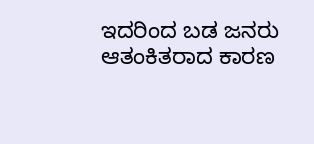ಇದರಿಂದ ಬಡ ಜನರು ಆತಂಕಿತರಾದ ಕಾರಣ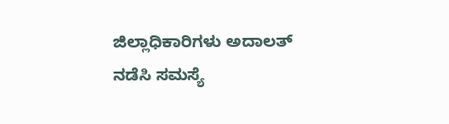ಜಿಲ್ಲಾಧಿಕಾರಿಗಳು ಅದಾಲತ್ ನಡೆಸಿ ಸಮಸ್ಯೆ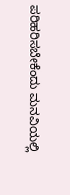ಪರಿಹರಿಸಬೇಕೆಂದು ಮನವಿಯಲ್ಲಿ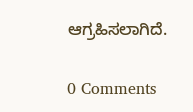ಆಗ್ರಹಿಸಲಾಗಿದೆ.

0 Comments